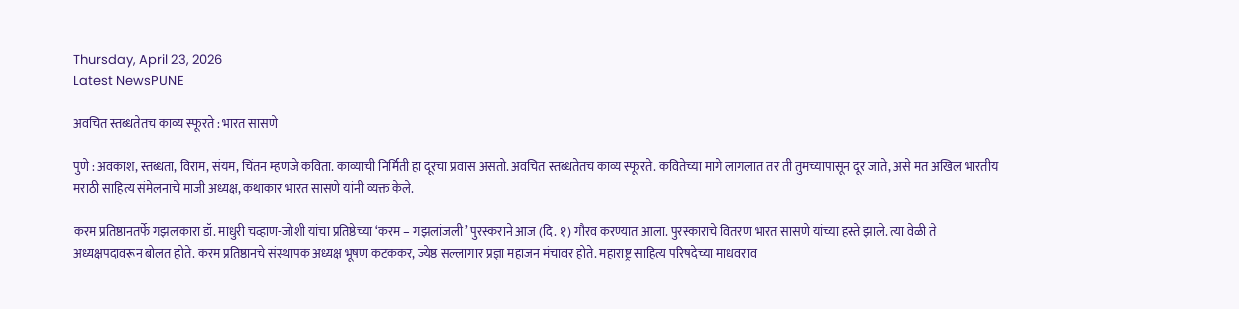Thursday, April 23, 2026
Latest NewsPUNE

अवचित स्तब्धतेतच काव्य स्फूरते : भारत सासणे

पुणे : अवकाश, स्तब्धता, विराम, संयम, चिंतन म्हणजे कविता. काव्याची निर्मिती हा दूरचा प्रवास असतो. अवचित स्तब्धतेतच काव्य स्फूरते. कवितेच्या मागे लागलात तर ती तुमच्यापासून दूर जाते, असे मत अखिल भारतीय मराठी साहित्य संमेलनाचे माजी अध्यक्ष, कथाकार भारत सासणे यांनी व्यक्त केले.

करम प्रतिष्ठानतर्फे गझलकारा डॉ. माधुरी चव्हाण-जोशी यांचा प्रतिष्ठेच्या ‘करम – गझलांजली’ पुरस्कराने आज (दि. १) गौरव करण्यात आला. पुरस्काराचे वितरण भारत सासणे यांच्या हस्ते झाले. त्या वेळी ते अध्यक्षपदावरून बोलत होते. करम प्रतिष्ठानचे संस्थापक अध्यक्ष भूषण कटककर, ज्येष्ठ सल्लागार प्रज्ञा महाजन मंचावर होते. महाराष्ट्र साहित्य परिषदेच्या माधवराव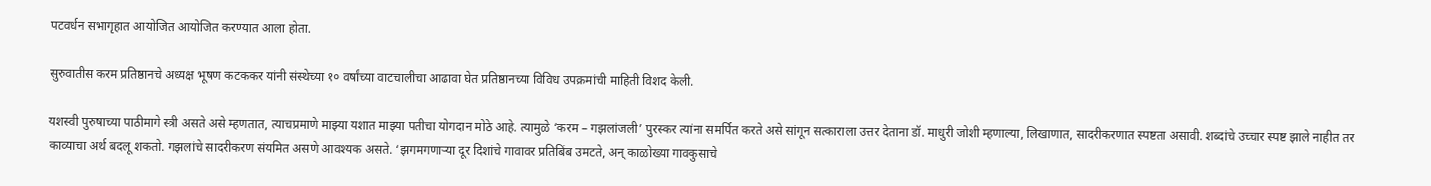पटवर्धन सभागृहात आयोजित आयोजित करण्यात आला होता.

सुरुवातीस करम प्रतिष्ठानचे अध्यक्ष भूषण कटककर यांनी संस्थेच्या १० वर्षांच्या वाटचालीचा आढावा घेत प्रतिष्ठानच्या विविध उपक्रमांची माहिती विशद केली.

यशस्वी पुरुषाच्या पाठीमागे स्त्री असते असे म्हणतात, त्याचप्रमाणे माझ्या यशात माझ्या पतीचा योगदान मोठे आहे. त्यामुळे ‘करम – गझलांजली’ पुरस्कर त्यांना समर्पित करते असे सांगून सत्काराला उत्तर देताना डॉ. माधुरी जोशी म्हणाल्या, लिखाणात, सादरीकरणात स्पष्टता असावी. शब्दांचे उच्चार स्पष्ट झाले नाहीत तर काव्याचा अर्थ बदलू शकतो. गझलांचे सादरीकरण संयमित असणे आवश्यक असते. ‘झगमगणाऱ्या दूर दिशांचे गावावर प्रतिबिंब उमटते, अन्‌ काळोख्या गावकुसाचे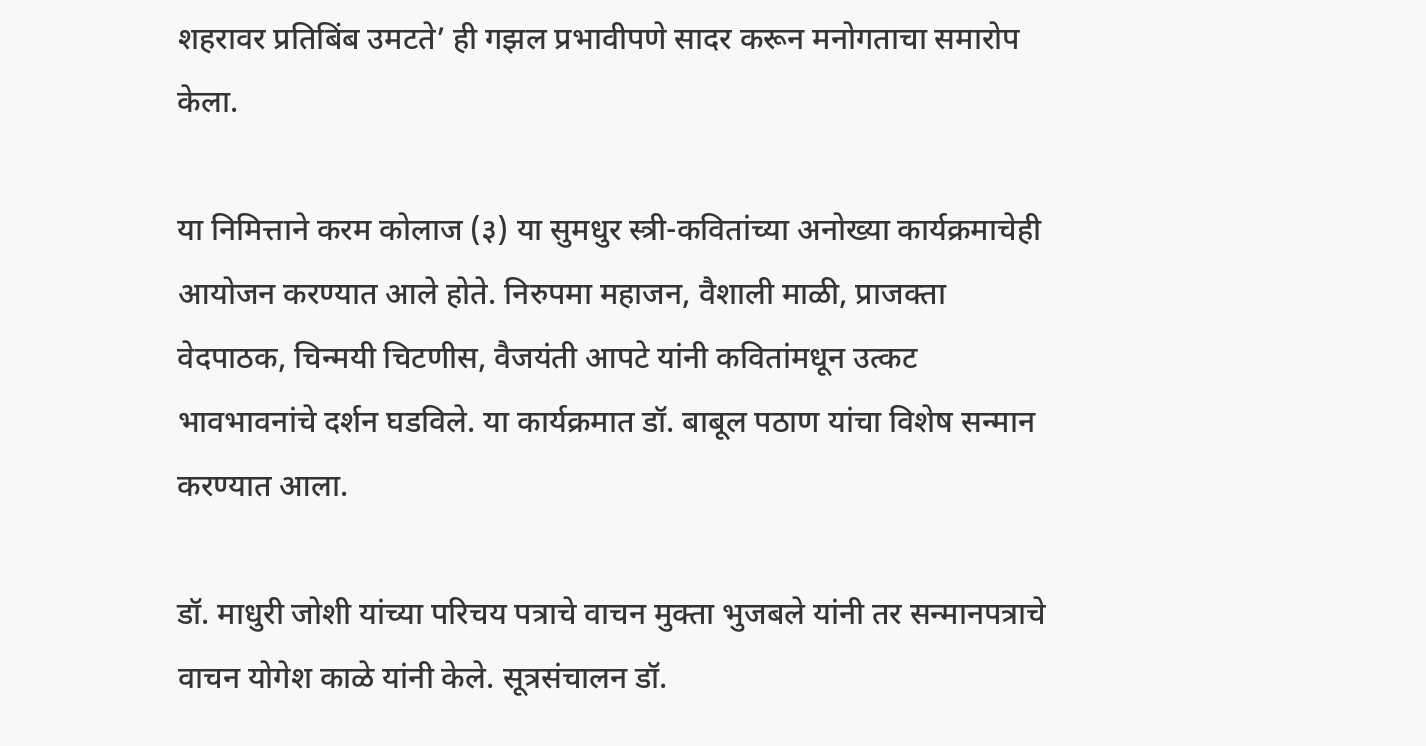शहरावर प्रतिबिंब उमटते’ ही गझल प्रभावीपणे सादर करून मनोगताचा समारोप केला.

या निमित्ताने करम कोलाज (३) या सुमधुर स्त्री-कवितांच्या अनोख्या कार्यक्रमाचेही आयोजन करण्यात आले होते. निरुपमा महाजन, वैशाली माळी, प्राजक्ता वेदपाठक, चिन्मयी चिटणीस, वैजयंती आपटे यांनी कवितांमधून उत्कट भावभावनांचे दर्शन घडविले. या कार्यक्रमात डॉ. बाबूल पठाण यांचा विशेष सन्मान करण्यात आला.

डॉ. माधुरी जोशी यांच्या परिचय पत्राचे वाचन मुक्ता भुजबले यांनी तर सन्मानपत्राचे वाचन योगेश काळे यांनी केले. सूत्रसंचालन डॉ.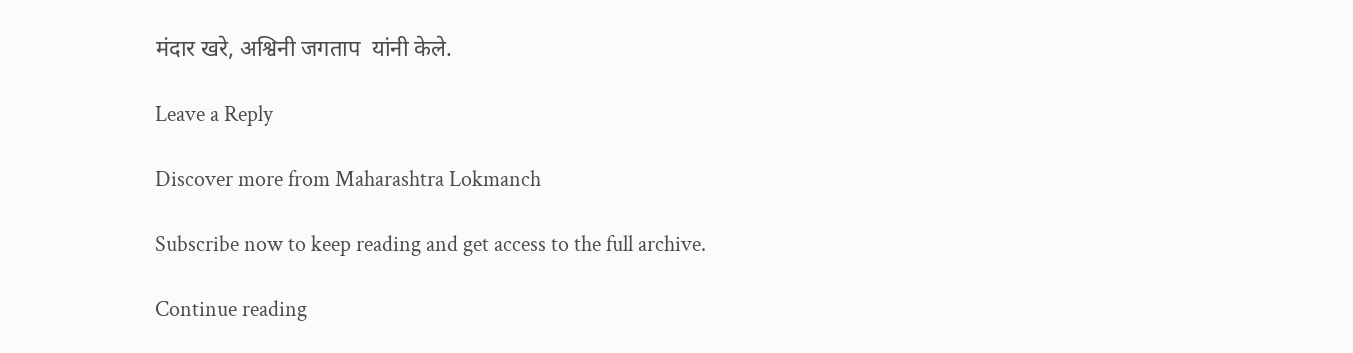मंदार खरे, अश्विनी जगताप  यांनी केले.

Leave a Reply

Discover more from Maharashtra Lokmanch

Subscribe now to keep reading and get access to the full archive.

Continue reading